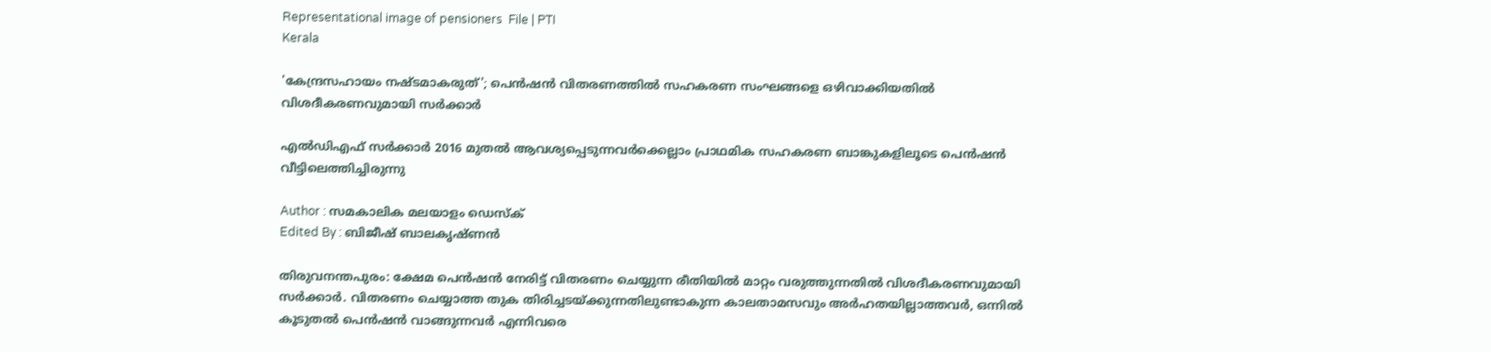Representational image of pensioners  File | PTI
Kerala

'കേന്ദ്രസഹായം നഷ്ടമാകരുത്'; പെന്‍ഷന്‍ വിതരണത്തില്‍ സഹകരണ സംഘങ്ങളെ ഒഴിവാക്കിയതില്‍ വിശദീകരണവുമായി സര്‍ക്കാര്‍

എല്‍ഡിഎഫ് സര്‍ക്കാര്‍ 2016 മുതല്‍ ആവശ്യപ്പെടുന്നവര്‍ക്കെല്ലാം പ്രാഥമിക സഹകരണ ബാങ്കുകളിലൂടെ പെന്‍ഷന്‍ വീട്ടിലെത്തിച്ചിരുന്നു

Author : സമകാലിക മലയാളം ഡെസ്ക്
Edited By : ബിജീഷ് ബാലകൃഷ്ണൻ

തിരുവനന്തപുരം: ക്ഷേമ പെന്‍ഷന്‍ നേരിട്ട് വിതരണം ചെയ്യുന്ന രീതിയില്‍ മാറ്റം വരുത്തുന്നതില്‍ വിശദീകരണവുമായി സര്‍ക്കാര്‍. വിതരണം ചെയ്യാത്ത തുക തിരിച്ചടയ്ക്കുന്നതിലുണ്ടാകുന്ന കാലതാമസവും അര്‍ഹതയില്ലാത്തവര്‍, ഒന്നില്‍ കൂടുതല്‍ പെന്‍ഷന്‍ വാങ്ങുന്നവര്‍ എന്നിവരെ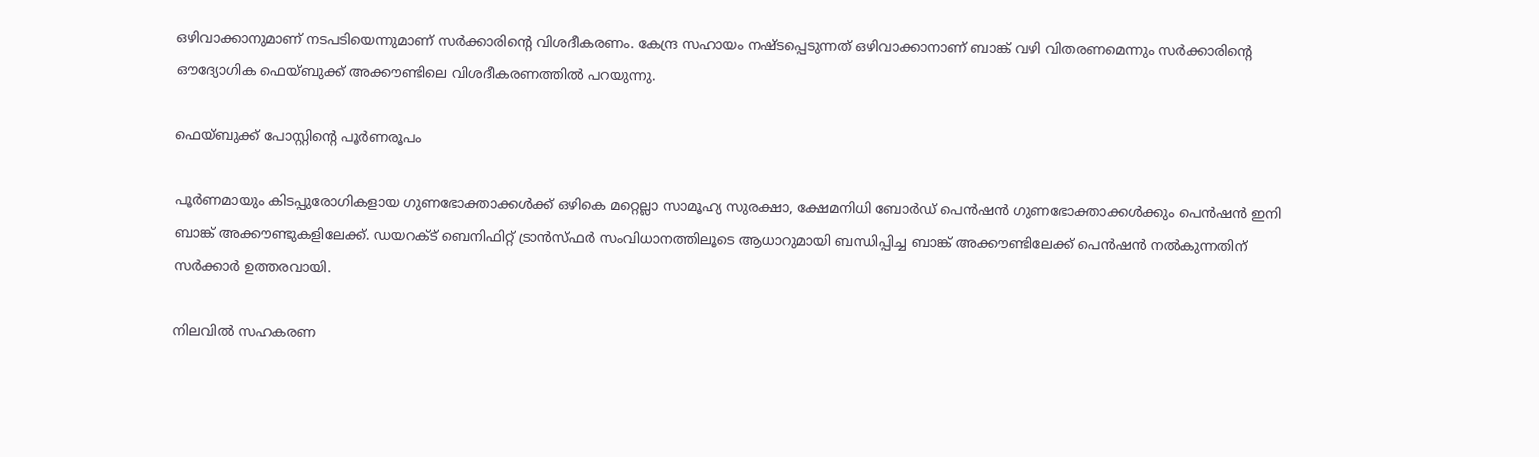ഒഴിവാക്കാനുമാണ് നടപടിയെന്നുമാണ് സര്‍ക്കാരിന്റെ വിശദീകരണം. കേന്ദ്ര സഹായം നഷ്ടപ്പെടുന്നത് ഒഴിവാക്കാനാണ് ബാങ്ക് വഴി വിതരണമെന്നും സര്‍ക്കാരിന്റെ ഔദ്യോഗിക ഫെയ്ബുക്ക് അക്കൗണ്ടിലെ വിശദീകരണത്തില്‍ പറയുന്നു.

ഫെയ്ബുക്ക് പോസ്റ്റിന്റെ പൂര്‍ണരൂപം

പൂര്‍ണമായും കിടപ്പുരോഗികളായ ഗുണഭോക്താക്കള്‍ക്ക് ഒഴികെ മറ്റെല്ലാ സാമൂഹ്യ സുരക്ഷാ, ക്ഷേമനിധി ബോര്‍ഡ് പെന്‍ഷന്‍ ഗുണഭോക്താക്കള്‍ക്കും പെന്‍ഷന്‍ ഇനി ബാങ്ക് അക്കൗണ്ടുകളിലേക്ക്. ഡയറക്ട് ബെനിഫിറ്റ് ട്രാന്‍സ്ഫര്‍ സംവിധാനത്തിലൂടെ ആധാറുമായി ബന്ധിപ്പിച്ച ബാങ്ക് അക്കൗണ്ടിലേക്ക് പെന്‍ഷന്‍ നല്‍കുന്നതിന് സര്‍ക്കാര്‍ ഉത്തരവായി.

നിലവില്‍ സഹകരണ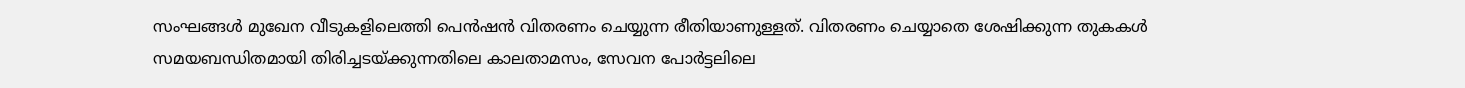സംഘങ്ങള്‍ മുഖേന വീടുകളിലെത്തി പെന്‍ഷന്‍ വിതരണം ചെയ്യുന്ന രീതിയാണുള്ളത്. വിതരണം ചെയ്യാതെ ശേഷിക്കുന്ന തുകകള്‍ സമയബന്ധിതമായി തിരിച്ചടയ്ക്കുന്നതിലെ കാലതാമസം, സേവന പോര്‍ട്ടലിലെ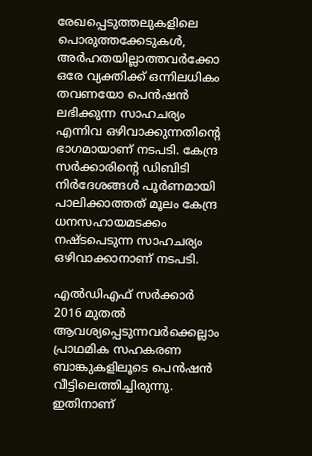രേഖപ്പെടുത്തലുകളിലെ പൊരുത്തക്കേടുകള്‍, അര്‍ഹതയില്ലാത്തവര്‍ക്കോ ഒരേ വ്യക്തിക്ക് ഒന്നിലധികം തവണയോ പെന്‍ഷന്‍ ലഭിക്കുന്ന സാഹചര്യം എന്നിവ ഒഴിവാക്കുന്നതിന്റെ ഭാഗമായാണ് നടപടി. കേന്ദ്ര സര്‍ക്കാരിന്റെ ഡിബിടി നിര്‍ദേശങ്ങള്‍ പൂര്‍ണമായി പാലിക്കാത്തത് മൂലം കേന്ദ്ര ധനസഹായമടക്കം നഷ്ടപെടുന്ന സാഹചര്യം ഒഴിവാക്കാനാണ് നടപടി.

എല്‍ഡിഎഫ് സര്‍ക്കാര്‍ 2016 മുതല്‍ ആവശ്യപ്പെടുന്നവര്‍ക്കെല്ലാം പ്രാഥമിക സഹകരണ ബാങ്കുകളിലൂടെ പെന്‍ഷന്‍ വീട്ടിലെത്തിച്ചിരുന്നു. ഇതിനാണ്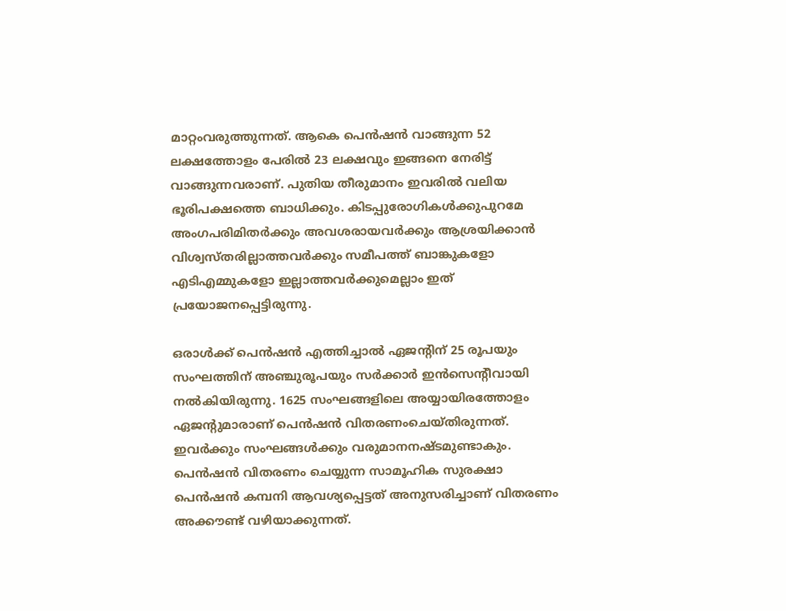മാറ്റംവരുത്തുന്നത്. ആകെ പെന്‍ഷന്‍ വാങ്ങുന്ന 52 ലക്ഷത്തോളം പേരില്‍ 23 ലക്ഷവും ഇങ്ങനെ നേരിട്ട് വാങ്ങുന്നവരാണ്. പുതിയ തീരുമാനം ഇവരില്‍ വലിയ ഭൂരിപക്ഷത്തെ ബാധിക്കും. കിടപ്പുരോഗികള്‍ക്കുപുറമേ അംഗപരിമിതര്‍ക്കും അവശരായവര്‍ക്കും ആശ്രയിക്കാന്‍ വിശ്വസ്തരില്ലാത്തവര്‍ക്കും സമീപത്ത് ബാങ്കുകളോ എടിഎമ്മുകളോ ഇല്ലാത്തവര്‍ക്കുമെല്ലാം ഇത് പ്രയോജനപ്പെട്ടിരുന്നു.

ഒരാള്‍ക്ക് പെന്‍ഷന്‍ എത്തിച്ചാല്‍ ഏജന്റിന് 25 രൂപയും സംഘത്തിന് അഞ്ചുരൂപയും സര്‍ക്കാര്‍ ഇന്‍സെന്റീവായി നല്‍കിയിരുന്നു. 1625 സംഘങ്ങളിലെ അയ്യായിരത്തോളം ഏജന്റുമാരാണ് പെന്‍ഷന്‍ വിതരണംചെയ്തിരുന്നത്. ഇവര്‍ക്കും സംഘങ്ങള്‍ക്കും വരുമാനനഷ്ടമുണ്ടാകും. പെന്‍ഷന്‍ വിതരണം ചെയ്യുന്ന സാമൂഹിക സുരക്ഷാ പെന്‍ഷന്‍ കമ്പനി ആവശ്യപ്പെട്ടത് അനുസരിച്ചാണ് വിതരണം അക്കൗണ്ട് വഴിയാക്കുന്നത്.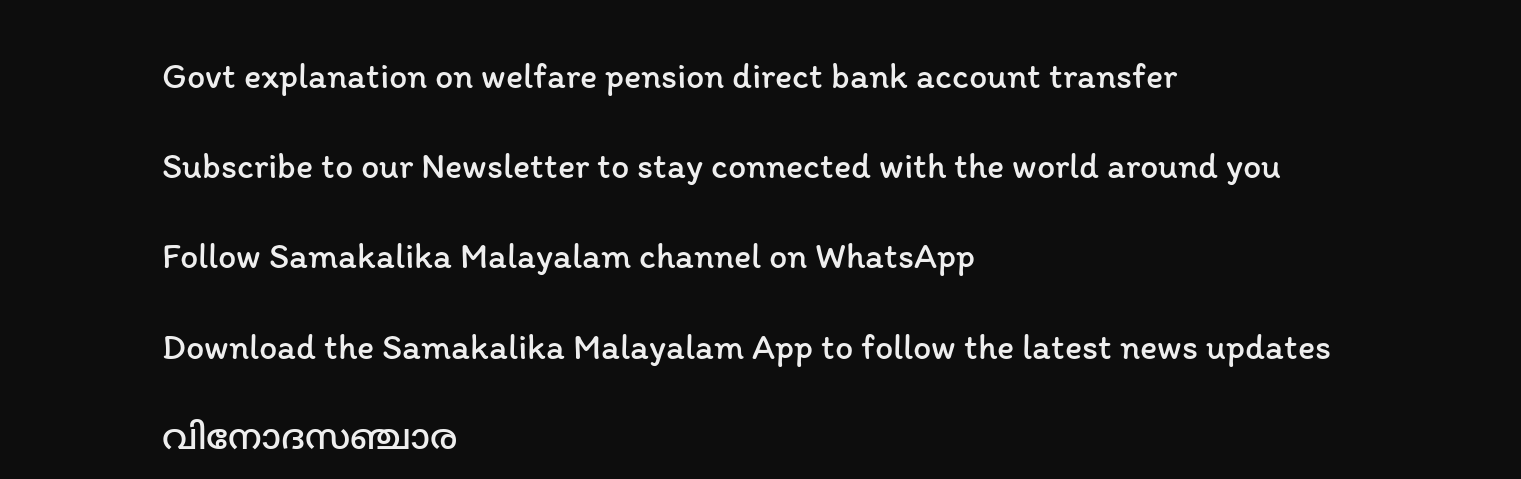Govt explanation on welfare pension direct bank account transfer

Subscribe to our Newsletter to stay connected with the world around you

Follow Samakalika Malayalam channel on WhatsApp

Download the Samakalika Malayalam App to follow the latest news updates

വിനോദസഞ്ചാര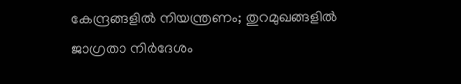കേന്ദ്രങ്ങളില്‍ നിയന്ത്രണം; തുറമുഖങ്ങളില്‍ ജാഗ്രതാ നിര്‍ദേശം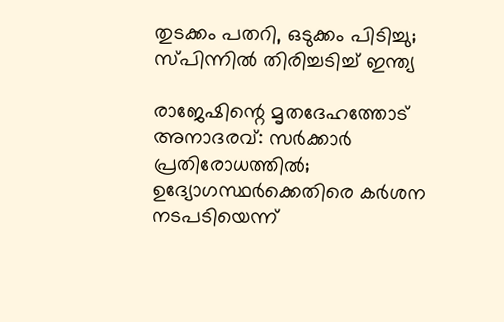തുടക്കം പതറി, ഒടുക്കം പിടിച്ചു; സ്പിന്നിൽ തിരിച്ചടിച്ച് ഇന്ത്യ

രാജേഷിന്റെ മൃതദേഹത്തോട് അനാദരവ്: സർക്കാർ പ്രതിരോധത്തിൽ; ഉദ്യോഗസ്ഥർക്കെതിരെ കർശന നടപടിയെന്ന്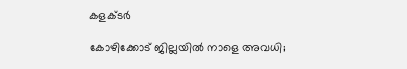കളക്ടർ

കോഴിക്കോട് ജില്ലയില്‍ നാളെ അവധി;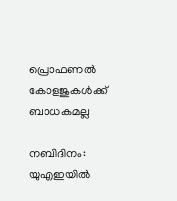പ്രൊഫണല്‍ കോളജുകള്‍ക്ക് ബാധകമല്ല

നബിദിനം: യുഎഇയില്‍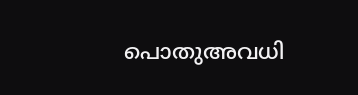പൊതുഅവധി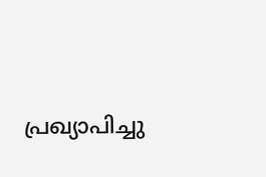പ്രഖ്യാപിച്ചു